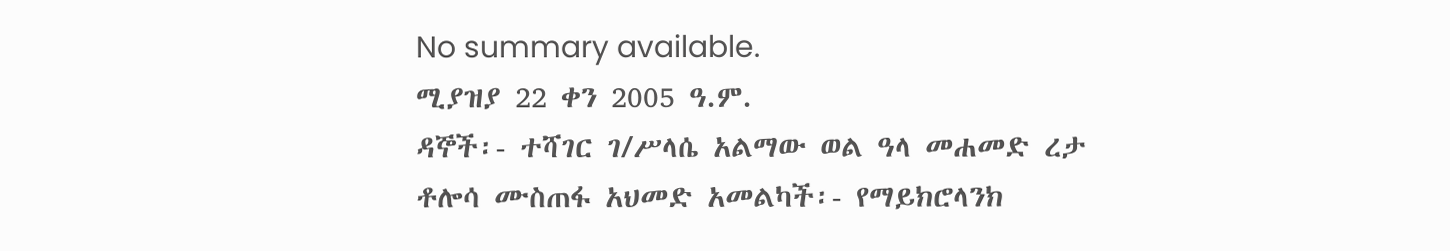No summary available.
ሚያዝያ 22 ቀን 2005 ዓ.ም.
ዳኞች፡- ተሻገር ገ/ሥላሴ አልማው ወል ዓላ መሐመድ ረታ ቶሎሳ ሙስጠፋ አህመድ አመልካች፡- የማይክሮላንክ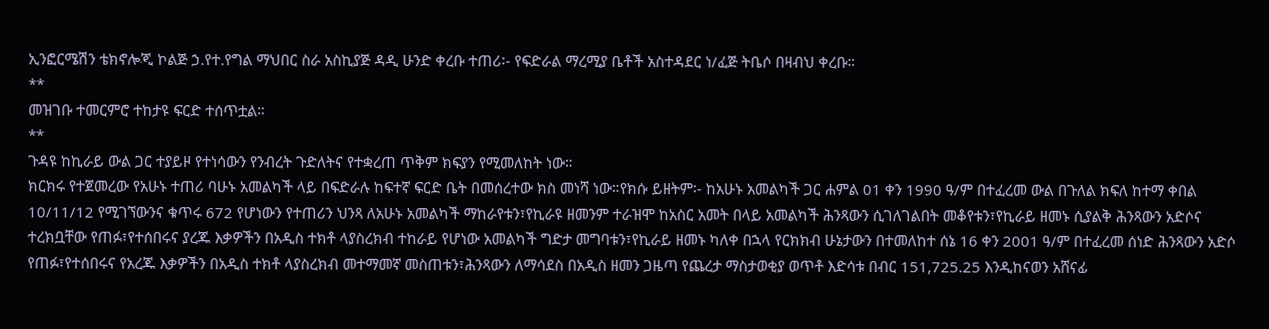ኢንፎርሜሽን ቴክኖሎጂ ኮልጅ ኃ.የተ.የግል ማህበር ስራ አስኪያጅ ዳዲ ሁንድ ቀረቡ ተጠሪ፡- የፍድራል ማረሚያ ቤቶች አስተዳደር ነ/ፈጅ ትቤሶ በዛብህ ቀረቡ።
**
መዝገቡ ተመርምሮ ተከታዩ ፍርድ ተሰጥቷል።
**
ጉዳዩ ከኪራይ ውል ጋር ተያይዞ የተነሳውን የንብረት ጉድለትና የተቋረጠ ጥቅም ክፍያን የሚመለከት ነው።
ክርክሩ የተጀመረው የአሁኑ ተጠሪ ባሁኑ አመልካች ላይ በፍድራሉ ከፍተኛ ፍርድ ቤት በመሰረተው ክስ መነሻ ነው።የክሱ ይዘትም፡- ከአሁኑ አመልካች ጋር ሐምል 01 ቀን 1990 ዓ/ም በተፈረመ ውል በጉለል ክፍለ ከተማ ቀበል 10/11/12 የሚገኘውንና ቁጥሩ 672 የሆነውን የተጠሪን ህንጻ ለአሁኑ አመልካች ማከራየቱን፣የኪራዩ ዘመንም ተራዝሞ ከአስር አመት በላይ አመልካች ሕንጻውን ሲገለገልበት መቆየቱን፣የኪራይ ዘመኑ ሲያልቅ ሕንጻውን አድሶና ተረክቧቸው የጠፉ፣የተሰበሩና ያረጁ እቃዎችን በአዲስ ተክቶ ላያስረክብ ተከራይ የሆነው አመልካች ግድታ መግባቱን፣የኪራይ ዘመኑ ካለቀ በኋላ የርክክብ ሁኔታውን በተመለከተ ሰኔ 16 ቀን 2001 ዓ/ም በተፈረመ ሰነድ ሕንጻውን አድሶ የጠፉ፣የተሰበሩና የአረጁ እቃዎችን በአዲስ ተክቶ ላያስረክብ መተማመኛ መስጠቱን፣ሕንጻውን ለማሳደስ በአዲስ ዘመን ጋዜጣ የጨረታ ማስታወቂያ ወጥቶ እድሳቱ በብር 151,725.25 እንዲከናወን አሸናፊ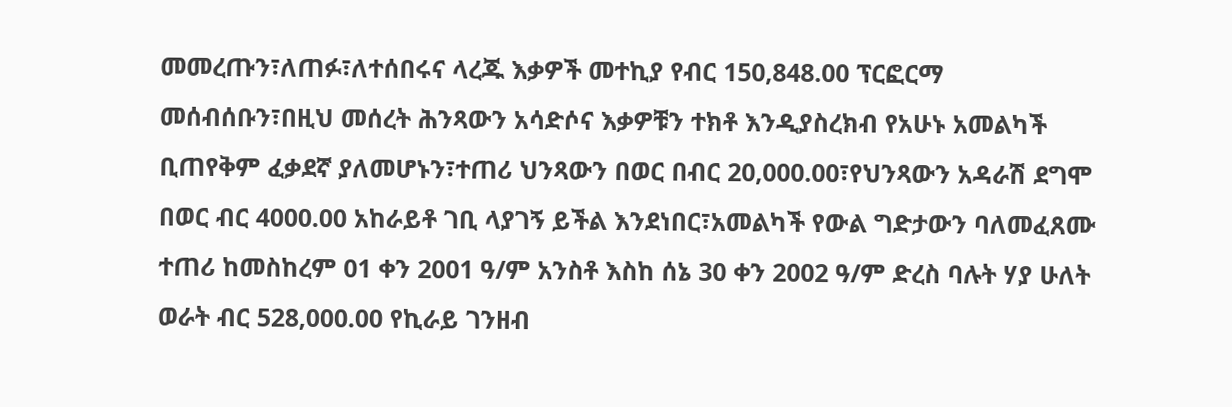መመረጡን፣ለጠፉ፣ለተሰበሩና ላረጁ እቃዎች መተኪያ የብር 150,848.00 ፕርፎርማ መሰብሰቡን፣በዚህ መሰረት ሕንጻውን አሳድሶና እቃዎቹን ተክቶ እንዲያስረክብ የአሁኑ አመልካች ቢጠየቅም ፈቃደኛ ያለመሆኑን፣ተጠሪ ህንጻውን በወር በብር 20,000.00፣የህንጻውን አዳራሽ ደግሞ በወር ብር 4000.00 አከራይቶ ገቢ ላያገኝ ይችል እንደነበር፣አመልካች የውል ግድታውን ባለመፈጸሙ ተጠሪ ከመስከረም 01 ቀን 2001 ዓ/ም አንስቶ እስከ ሰኔ 30 ቀን 2002 ዓ/ም ድረስ ባሉት ሃያ ሁለት ወራት ብር 528,000.00 የኪራይ ገንዘብ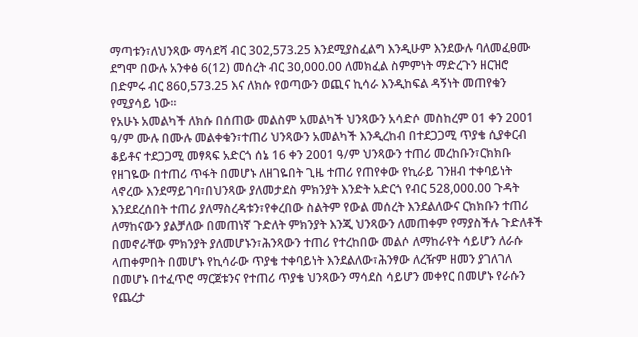ማጣቱን፣ለህንጻው ማሳደሻ ብር 302,573.25 እንደሚያስፈልግ እንዲሁም እንደውሉ ባለመፈፀሙ ደግሞ በውሉ አንቀፅ 6(12) መሰረት ብር 30,000.00 ለመክፈል ስምምነት ማድረጉን ዘርዝሮ በድምሩ ብር 860,573.25 እና ለክሱ የወጣውን ወጪና ኪሳራ እንዲከፍል ዳኝነት መጠየቁን የሚያሳይ ነው።
የአሁኑ አመልካች ለክሱ በሰጠው መልስም አመልካች ህንጻውን አሳድሶ መስከረም 01 ቀን 2001 ዓ/ም ሙሉ በሙሉ መልቀቁን፣ተጠሪ ህንጻውን አመልካች እንዲረከብ በተደጋጋሚ ጥያቄ ሲያቀርብ ቆይቶና ተደጋጋሚ መፃጻፍ አድርጎ ሰኔ 16 ቀን 2001 ዓ/ም ህንጻውን ተጠሪ መረከቡን፣ርክክቡ የዘገዬው በተጠሪ ጥፋት በመሆኑ ለዘገዬበት ጊዜ ተጠሪ የጠየቀው የኪራይ ገንዘብ ተቀባይነት ላኖረው እንደማይገባ፣በህንጻው ያለመታደስ ምክንያት እንድት አድርጎ የብር 528,000.00 ጉዳት እንደደረሰበት ተጠሪ ያለማስረዳቱን፣የቀረበው ስልትም የውል መሰረት እንደልለውና ርክክቡን ተጠሪ ለማከናውን ያልቻለው በመጠነኛ ጉድለት ምክንያት እንጂ ህንጻውን ለመጠቀም የማያስችሉ ጉድለቶች በመኖራቸው ምክንያት ያለመሆኑን፣ሕንጻውን ተጠሪ የተረከበው መልሶ ለማከራየት ሳይሆን ለራሱ ላጠቀምበት በመሆኑ የኪሳራው ጥያቄ ተቀባይነት እንደልለው፣ሕንፃው ለረዥም ዘመን ያገለገለ በመሆኑ በተፈጥሮ ማርጀቱንና የተጠሪ ጥያቄ ህንጻውን ማሳደስ ሳይሆን መቀየር በመሆኑ የራሱን የጨረታ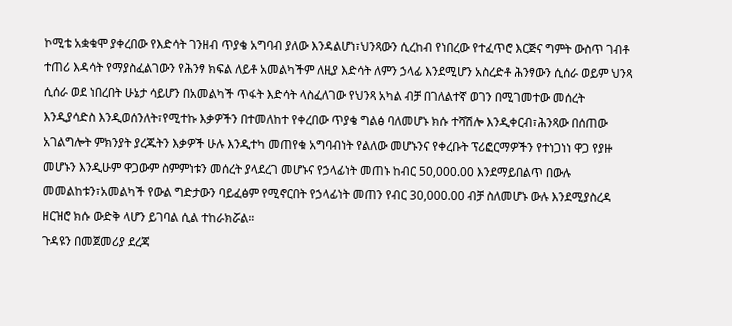ኮሚቴ አቋቁሞ ያቀረበው የእድሳት ገንዘብ ጥያቄ አግባብ ያለው እንዳልሆነ፣ህንጻውን ሲረከብ የነበረው የተፈጥሮ እርጅና ግምት ውስጥ ገብቶ ተጠሪ እዳሳት የማያስፈልገውን የሕንፃ ክፍል ለይቶ አመልካችም ለዚያ እድሳት ለምን ኃላፊ እንደሚሆን አስረድቶ ሕንፃውን ሲሰራ ወይም ህንጻ ሲሰራ ወደ ነበረበት ሁኔታ ሳይሆን በአመልካች ጥፋት እድሳት ላስፈለገው የህንጻ አካል ብቻ በገለልተኛ ወገን በሚገመተው መሰረት እንዲያሳድስ እንዲወሰንለት፣የሚተኩ እቃዎችን በተመለከተ የቀረበው ጥያቄ ግልፅ ባለመሆኑ ክሱ ተሻሽሎ እንዲቀርብ፣ሕንጻው በሰጠው አገልግሎት ምክንያት ያረጁትን እቃዎች ሁሉ እንዲተካ መጠየቁ አግባብነት የልለው መሆኑንና የቀረቡት ፕሪፎርማዎችን የተነጋነነ ዋጋ የያዙ መሆኑን እንዲሁም ዋጋውም ስምምነቱን መሰረት ያላደረገ መሆኑና የኃላፊነት መጠኑ ከብር 50,000.00 እንደማይበልጥ በውሉ መመልከቱን፣አመልካች የውል ግድታውን ባይፈፅም የሚኖርበት የኃላፊነት መጠን የብር 30,000.00 ብቻ ስለመሆኑ ውሉ እንደሚያስረዳ ዘርዝሮ ክሱ ውድቅ ላሆን ይገባል ሲል ተከራክሯል።
ጉዳዩን በመጀመሪያ ደረጃ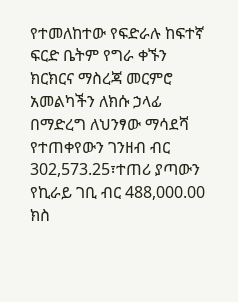የተመለከተው የፍድራሉ ከፍተኛ ፍርድ ቤትም የግራ ቀኙን ክርክርና ማስረጃ መርምሮ አመልካችን ለክሱ ኃላፊ በማድረግ ለህንፃው ማሳደሻ የተጠቀየውን ገንዘብ ብር 302,573.25፣ተጠሪ ያጣውን የኪራይ ገቢ ብር 488,000.00 ክስ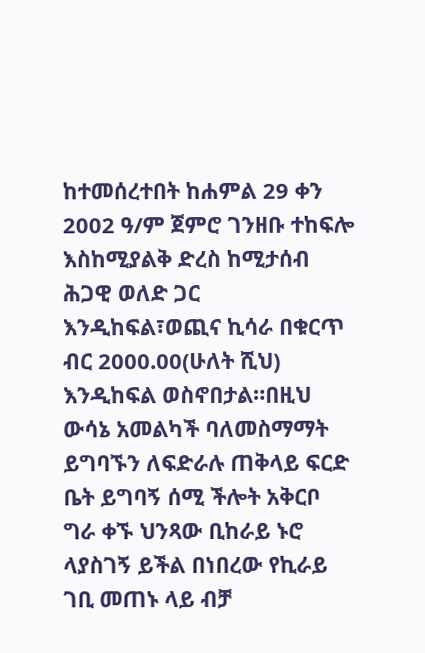ከተመሰረተበት ከሐምል 29 ቀን 2002 ዓ/ም ጀምሮ ገንዘቡ ተከፍሎ እስከሚያልቅ ድረስ ከሚታሰብ ሕጋዊ ወለድ ጋር እንዲከፍል፣ወጪና ኪሳራ በቁርጥ ብር 2000.00(ሁለት ሺህ) እንዲከፍል ወስኖበታል።በዚህ ውሳኔ አመልካች ባለመስማማት ይግባኙን ለፍድራሉ ጠቅላይ ፍርድ ቤት ይግባኝ ሰሚ ችሎት አቅርቦ ግራ ቀኙ ህንጻው ቢከራይ ኑሮ ላያስገኝ ይችል በነበረው የኪራይ ገቢ መጠኑ ላይ ብቻ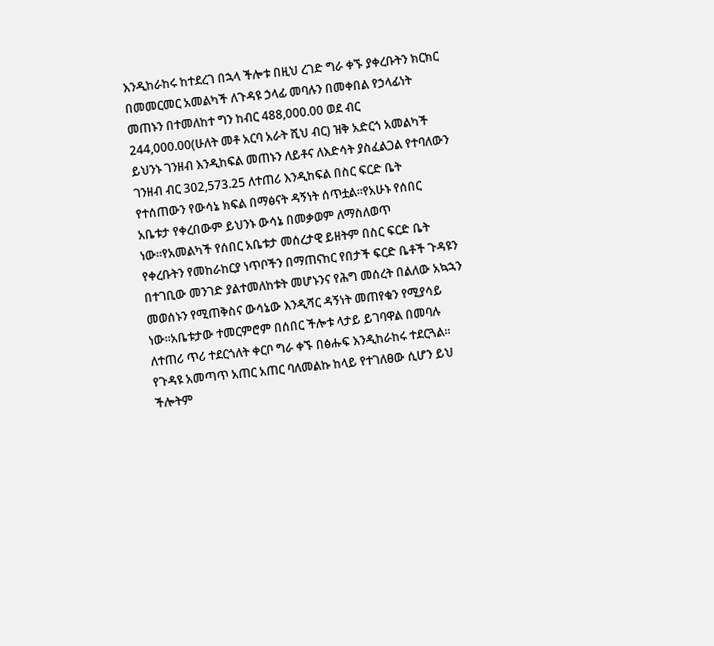እንዲከራከሩ ከተደረገ በኋላ ችሎቱ በዚህ ረገድ ግራ ቀኙ ያቀረቡትን ክርክር በመመርመር አመልካች ለጉዳዩ ኃላፊ መባሉን በመቀበል የኃላፊነት መጠኑን በተመለከተ ግን ከብር 488,000.00 ወደ ብር 244,000.00(ሁለት መቶ አርባ አራት ሺህ ብር) ዝቅ አድርጎ አመልካች ይህንኑ ገንዘብ እንዲከፍል መጠኑን ለይቶና ለእድሳት ያስፈልጋል የተባለውን ገንዘብ ብር 302,573.25 ለተጠሪ እንዲከፍል በስር ፍርድ ቤት የተሰጠውን የውሳኔ ክፍል በማፅናት ዳኝነት ሰጥቷል።የአሁኑ የሰበር አቤቱታ የቀረበውም ይህንኑ ውሳኔ በመቃወም ለማስለወጥ ነው።የአመልካች የሰበር አቤቱታ መሰረታዊ ይዘትም በስር ፍርድ ቤት የቀረቡትን የመከራከርያ ነጥቦችን በማጠናከር የበታች ፍርድ ቤቶች ጉዳዩን በተገቢው መንገድ ያልተመለከቱት መሆኑንና የሕግ መሰረት በልለው አኳኋን መወሰኑን የሚጠቅስና ውሳኔው እንዲሻር ዳኝነት መጠየቁን የሚያሳይ ነው።አቤቱታው ተመርምሮም በሰበር ችሎቱ ላታይ ይገባዋል በመባሉ ለተጠሪ ጥሪ ተደርጎለት ቀርቦ ግራ ቀኙ በፅሑፍ እንዲከራከሩ ተደርጓል።
የጉዳዩ አመጣጥ አጠር አጠር ባለመልኩ ከላይ የተገለፀው ሲሆን ይህ ችሎትም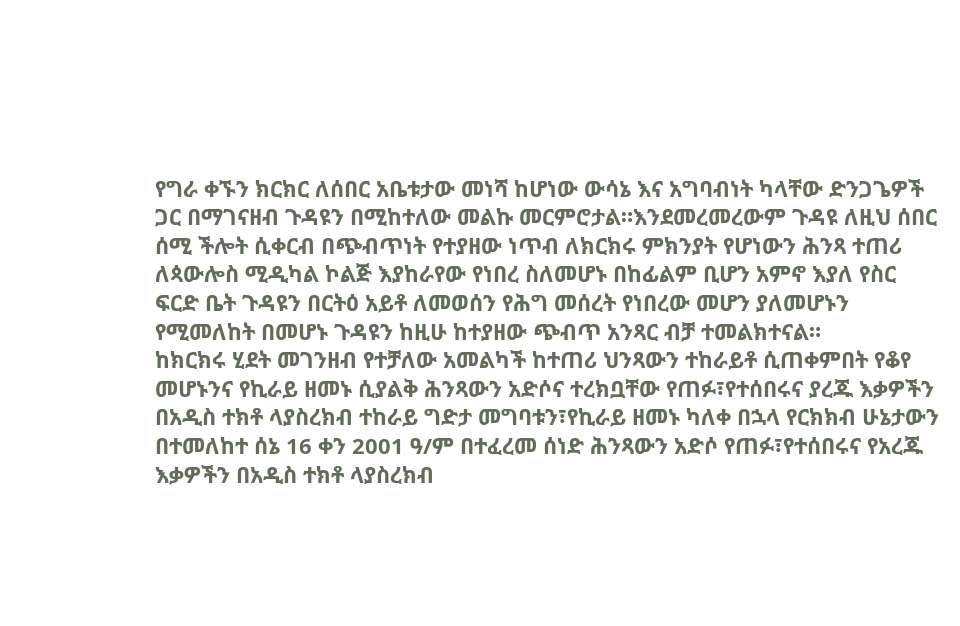የግራ ቀኙን ክርክር ለሰበር አቤቱታው መነሻ ከሆነው ውሳኔ እና አግባብነት ካላቸው ድንጋጌዎች ጋር በማገናዘብ ጉዳዩን በሚከተለው መልኩ መርምሮታል።እንደመረመረውም ጉዳዩ ለዚህ ሰበር ሰሚ ችሎት ሲቀርብ በጭብጥነት የተያዘው ነጥብ ለክርክሩ ምክንያት የሆነውን ሕንጻ ተጠሪ ለጳውሎስ ሚዲካል ኮልጅ እያከራየው የነበረ ስለመሆኑ በከፊልም ቢሆን አምኖ እያለ የስር ፍርድ ቤት ጉዳዩን በርትዕ አይቶ ለመወሰን የሕግ መሰረት የነበረው መሆን ያለመሆኑን የሚመለከት በመሆኑ ጉዳዩን ከዚሁ ከተያዘው ጭብጥ አንጻር ብቻ ተመልክተናል።
ከክርክሩ ሂደት መገንዘብ የተቻለው አመልካች ከተጠሪ ህንጻውን ተከራይቶ ሲጠቀምበት የቆየ መሆኑንና የኪራይ ዘመኑ ሲያልቅ ሕንጻውን አድሶና ተረክቧቸው የጠፉ፣የተሰበሩና ያረጁ እቃዎችን በአዲስ ተክቶ ላያስረክብ ተከራይ ግድታ መግባቱን፣የኪራይ ዘመኑ ካለቀ በኋላ የርክክብ ሁኔታውን በተመለከተ ሰኔ 16 ቀን 2001 ዓ/ም በተፈረመ ሰነድ ሕንጻውን አድሶ የጠፉ፣የተሰበሩና የአረጁ እቃዎችን በአዲስ ተክቶ ላያስረክብ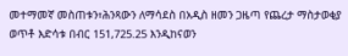መተማመኛ መስጠቱን፣ሕንጻውን ለማሳደስ በአዲስ ዘመን ጋዜጣ የጨረታ ማስታወቂያ ወጥቶ እድሳቱ በብር 151,725.25 እንዲከናወን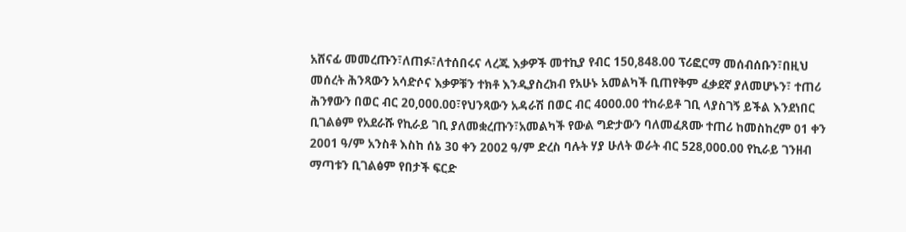አሸናፊ መመረጡን፣ለጠፉ፣ለተሰበሩና ላረጁ እቃዎች መተኪያ የብር 150,848.00 ፕሪፎርማ መሰብሰቡን፣በዚህ መሰረት ሕንጻውን አሳድሶና እቃዎቹን ተክቶ እንዲያስረክብ የአሁኑ አመልካች ቢጠየቅም ፈቃደኛ ያለመሆኑን፣ ተጠሪ ሕንፃውን በወር ብር 20,000.00፣የህንጻውን አዳራሽ በወር ብር 4000.00 ተከራይቶ ገቢ ላያስገኝ ይችል እንደነበር ቢገልፅም የአደራሹ የኪራይ ገቢ ያለመቋረጡን፣አመልካች የውል ግድታውን ባለመፈጸሙ ተጠሪ ከመስከረም 01 ቀን 2001 ዓ/ም አንስቶ እስከ ሰኔ 30 ቀን 2002 ዓ/ም ድረስ ባሉት ሃያ ሁለት ወራት ብር 528,000.00 የኪራይ ገንዘብ ማጣቱን ቢገልፅም የበታች ፍርድ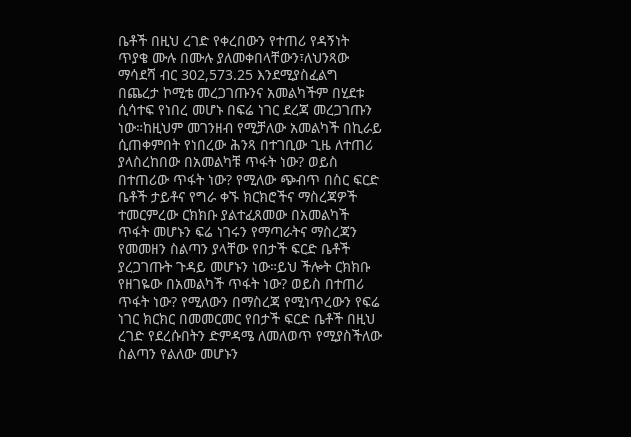ቤቶች በዚህ ረገድ የቀረበውን የተጠሪ የዳኝነት ጥያቄ ሙሉ በሙሉ ያለመቀበላቸውን፣ለህንጻው ማሳደሻ ብር 302,573.25 እንደሚያስፈልግ በጨረታ ኮሚቴ መረጋገጡንና አመልካችም በሂደቱ ሲሳተፍ የነበረ መሆኑ በፍሬ ነገር ደረጃ መረጋገጡን ነው።ከዚህም መገንዘብ የሚቻለው አመልካች በኪራይ ሲጠቀምበት የነበረው ሕንጻ በተገቢው ጊዜ ለተጠሪ ያላስረከበው በአመልካቹ ጥፋት ነው? ወይስ በተጠሪው ጥፋት ነው? የሚለው ጭብጥ በስር ፍርድ ቤቶች ታይቶና የግራ ቀኙ ክርክሮችና ማስረጃዎች ተመርምረው ርክክቡ ያልተፈጸመው በአመልካች ጥፋት መሆኑን ፍሬ ነገሩን የማጣራትና ማስረጃን የመመዘን ስልጣን ያላቸው የበታች ፍርድ ቤቶች ያረጋገጡት ጉዳይ መሆኑን ነው።ይህ ችሎት ርክክቡ የዘገዬው በአመልካች ጥፋት ነው? ወይስ በተጠሪ ጥፋት ነው? የሚለውን በማስረጃ የሚነጥረውን የፍሬ ነገር ክርክር በመመርመር የበታች ፍርድ ቤቶች በዚህ ረገድ የደረሱበትን ድምዳሜ ለመለወጥ የሚያስችለው ስልጣን የልለው መሆኑን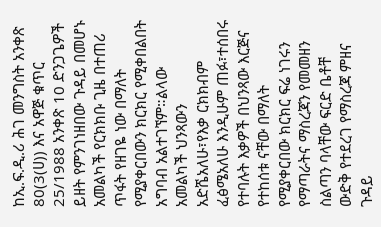ከኢ.ፍ.ዲ.ሪ ሕገ መንግስት አንቀጽ 80(3(ሀ)) እና አዋጅ ቁጥር 25/1988 አንቀጽ 10 ድንጋጌዎች ይዘት የምንገነዘበው ጉዳይ በመሆኑ አመልካች የርክክቡ ጊዜ በተጠሪ ጥፋት የዘገዬ ነው በማለት የሚያቀርበውን ክርክር የሚቀበልበት አግባብ አልተገኘም።ልላው አመልካች ህንጻውን አድሼአለሁ፣የእቃ ርክክብም ፈፅሜአለሁ እንዲሁም ጠፉ፣ተሰበሩ የተባሉት እቃዎች በህንጻው እርጅና የተከሰቱ ናቸው በማለት የሚያቀርበው ክርክር ፍሬ ነገሩን የማጣራትና ማስረጃን የመመዘን ስልጣን ባላቸው ፍርድ ቤቶቸ ውድቅ የተደረገ የማስረጃ ምዘና ጉዳይ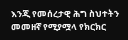እንጂ የመሰረታዊ ሕግ ስህተትን መመዘኛ የሚያሟላ የክርክር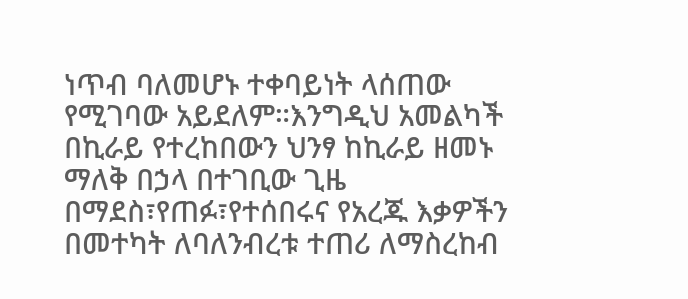ነጥብ ባለመሆኑ ተቀባይነት ላሰጠው የሚገባው አይደለም።እንግዲህ አመልካች በኪራይ የተረከበውን ህንፃ ከኪራይ ዘመኑ ማለቅ በኃላ በተገቢው ጊዜ በማደስ፣የጠፉ፣የተሰበሩና የአረጁ እቃዎችን በመተካት ለባለንብረቱ ተጠሪ ለማስረከብ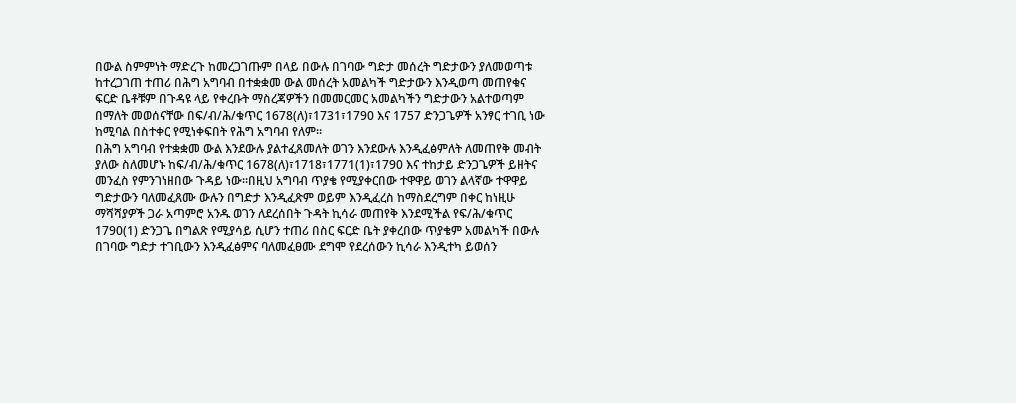በውል ስምምነት ማድረጉ ከመረጋገጡም በላይ በውሉ በገባው ግድታ መሰረት ግድታውን ያለመወጣቱ ከተረጋገጠ ተጠሪ በሕግ አግባብ በተቋቋመ ውል መሰረት አመልካች ግድታውን እንዲወጣ መጠየቁና ፍርድ ቤቶቹም በጉዳዩ ላይ የቀረቡት ማስረጃዎችን በመመርመር አመልካችን ግድታውን አልተወጣም በማለት መወሰናቸው በፍ/ብ/ሕ/ቁጥር 1678(ለ)፣1731፣1790 እና 1757 ድንጋጌዎች አንፃር ተገቢ ነው ከሚባል በስተቀር የሚነቀፍበት የሕግ አግባብ የለም።
በሕግ አግባብ የተቋቋመ ውል እንደውሉ ያልተፈጸመለት ወገን እንደውሉ እንዲፈፅምለት ለመጠየቅ መብት ያለው ስለመሆኑ ከፍ/ብ/ሕ/ቁጥር 1678(ለ)፣1718፣1771(1)፣1790 እና ተከታይ ድንጋጌዎች ይዘትና መንፈስ የምንገነዘበው ጉዳይ ነው።በዚህ አግባብ ጥያቄ የሚያቀርበው ተዋዋይ ወገን ልላኛው ተዋዋይ ግድታውን ባለመፈጸሙ ውሉን በግድታ እንዲፈጽም ወይም እንዲፈረስ ከማስደረግም በቀር ከነዚሁ ማሻሻያዎች ጋራ አጣምሮ አንዱ ወገን ለደረሰበት ጉዳት ኪሳራ መጠየቅ እንደሚችል የፍ/ሕ/ቁጥር 1790(1) ድንጋጌ በግልጽ የሚያሳይ ሲሆን ተጠሪ በስር ፍርድ ቤት ያቀረበው ጥያቄም አመልካች በውሉ በገባው ግድታ ተገቢውን እንዲፈፅምና ባለመፈፀሙ ደግሞ የደረሰውን ኪሳራ እንዲተካ ይወሰን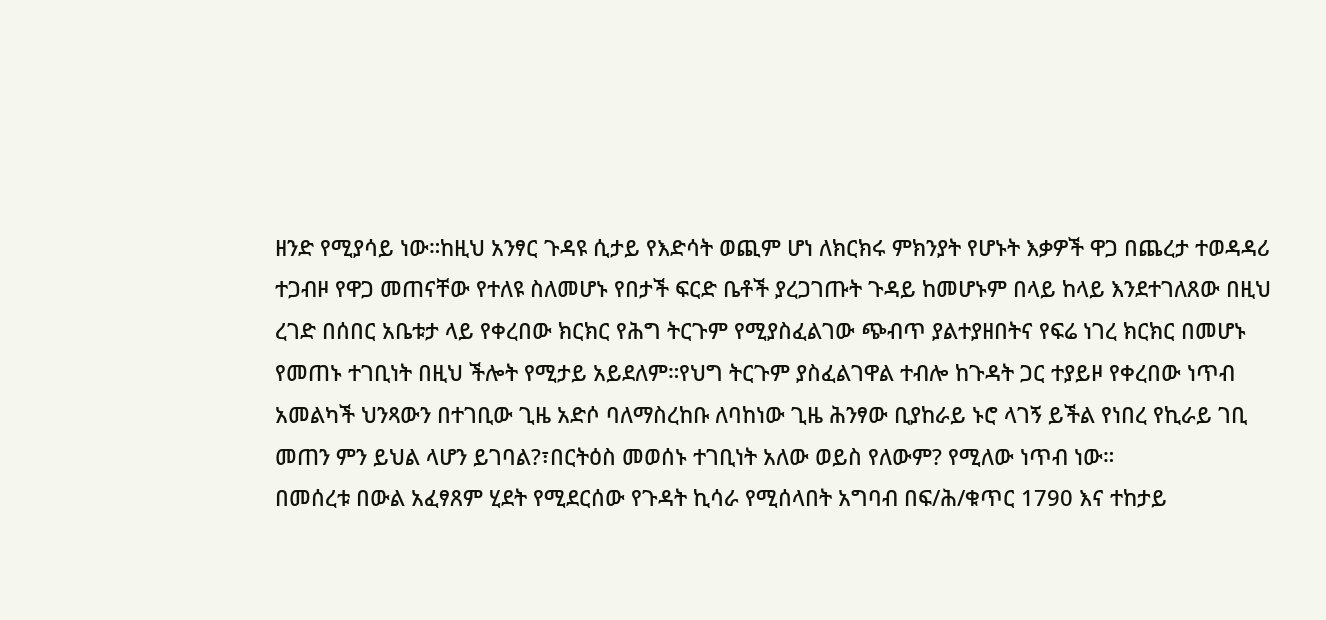ዘንድ የሚያሳይ ነው።ከዚህ አንፃር ጉዳዩ ሲታይ የእድሳት ወጪም ሆነ ለክርክሩ ምክንያት የሆኑት እቃዎች ዋጋ በጨረታ ተወዳዳሪ ተጋብዞ የዋጋ መጠናቸው የተለዩ ስለመሆኑ የበታች ፍርድ ቤቶች ያረጋገጡት ጉዳይ ከመሆኑም በላይ ከላይ እንደተገለጸው በዚህ ረገድ በሰበር አቤቱታ ላይ የቀረበው ክርክር የሕግ ትርጉም የሚያስፈልገው ጭብጥ ያልተያዘበትና የፍሬ ነገረ ክርክር በመሆኑ የመጠኑ ተገቢነት በዚህ ችሎት የሚታይ አይደለም።የህግ ትርጉም ያስፈልገዋል ተብሎ ከጉዳት ጋር ተያይዞ የቀረበው ነጥብ አመልካች ህንጻውን በተገቢው ጊዜ አድሶ ባለማስረከቡ ለባከነው ጊዜ ሕንፃው ቢያከራይ ኑሮ ላገኝ ይችል የነበረ የኪራይ ገቢ መጠን ምን ይህል ላሆን ይገባል?፣በርትዕስ መወሰኑ ተገቢነት አለው ወይስ የለውም? የሚለው ነጥብ ነው።
በመሰረቱ በውል አፈፃጸም ሂደት የሚደርሰው የጉዳት ኪሳራ የሚሰላበት አግባብ በፍ/ሕ/ቁጥር 1790 እና ተከታይ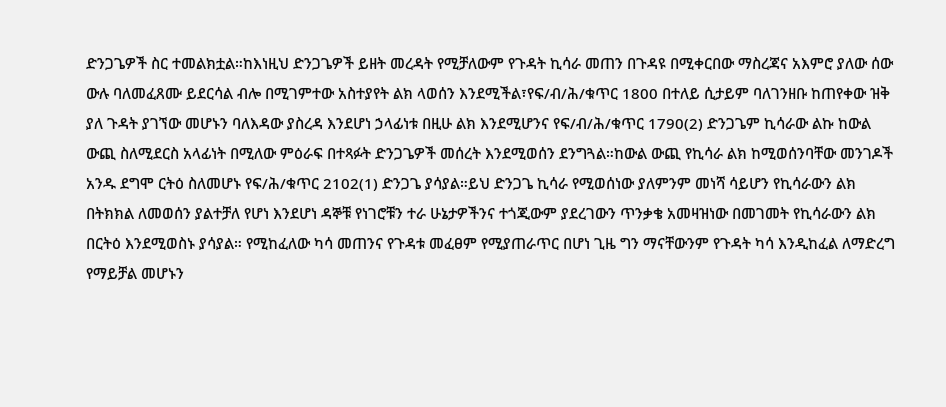ድንጋጌዎች ስር ተመልክቷል።ከእነዚህ ድንጋጌዎች ይዘት መረዳት የሚቻለውም የጉዳት ኪሳራ መጠን በጉዳዩ በሚቀርበው ማስረጃና አእምሮ ያለው ሰው ውሉ ባለመፈጸሙ ይደርሳል ብሎ በሚገምተው አስተያየት ልክ ላወሰን እንደሚችል፣የፍ/ብ/ሕ/ቁጥር 1800 በተለይ ሲታይም ባለገንዘቡ ከጠየቀው ዝቅ ያለ ጉዳት ያገኘው መሆኑን ባለእዳው ያስረዳ እንደሆነ ኃላፊነቱ በዚሁ ልክ እንደሚሆንና የፍ/ብ/ሕ/ቁጥር 1790(2) ድንጋጌም ኪሳራው ልኩ ከውል ውጪ ስለሚደርስ አላፊነት በሚለው ምዕራፍ በተጻፉት ድንጋጌዎች መሰረት እንደሚወሰን ደንግጓል።ከውል ውጪ የኪሳራ ልክ ከሚወሰንባቸው መንገዶች አንዱ ደግሞ ርትዕ ስለመሆኑ የፍ/ሕ/ቁጥር 2102(1) ድንጋጌ ያሳያል።ይህ ድንጋጌ ኪሳራ የሚወሰነው ያለምንም መነሻ ሳይሆን የኪሳራውን ልክ በትክክል ለመወሰን ያልተቻለ የሆነ እንደሆነ ዳኞቹ የነገሮቹን ተራ ሁኔታዎችንና ተጎጂውም ያደረገውን ጥንቃቄ አመዛዝነው በመገመት የኪሳራውን ልክ በርትዕ እንደሚወስኑ ያሳያል። የሚከፈለው ካሳ መጠንና የጉዳቱ መፈፀም የሚያጠራጥር በሆነ ጊዜ ግን ማናቸውንም የጉዳት ካሳ እንዲከፈል ለማድረግ የማይቻል መሆኑን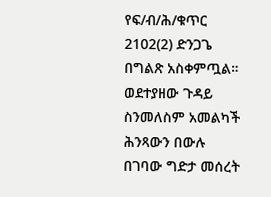የፍ/ብ/ሕ/ቁጥር 2102(2) ድንጋጌ በግልጽ አስቀምጧል።
ወደተያዘው ጉዳይ ስንመለስም አመልካች ሕንጻውን በውሉ በገባው ግድታ መሰረት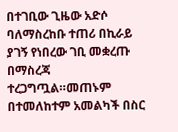በተገቢው ጊዜው አድሶ ባለማስረከቡ ተጠሪ በኪራይ ያገኝ የነበረው ገቢ መቋረጡ በማስረጃ ተረጋግጧል።መጠኑም በተመለከተም አመልካች በስር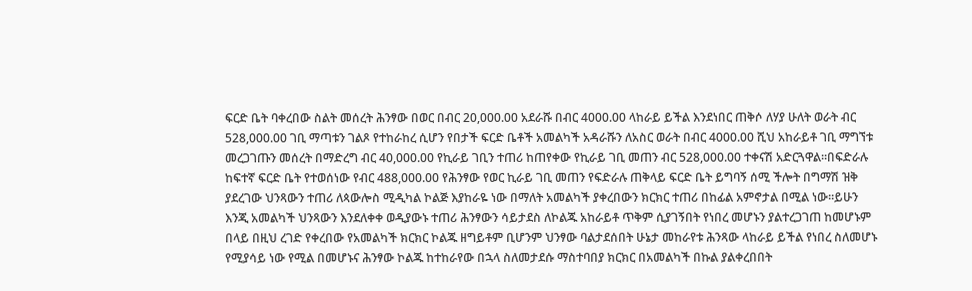ፍርድ ቤት ባቀረበው ስልት መሰረት ሕንፃው በወር በብር 20,000.00 አደራሹ በብር 4000.00 ላከራይ ይችል እንደነበር ጠቅሶ ለሃያ ሁለት ወራት ብር 528,000.00 ገቢ ማጣቱን ገልጾ የተከራከረ ሲሆን የበታች ፍርድ ቤቶች አመልካች አዳራሹን ለአስር ወራት በብር 4000.00 ሺህ አከራይቶ ገቢ ማግኘቱ መረጋገጡን መሰረት በማድረግ ብር 40,000.00 የኪራይ ገቢን ተጠሪ ከጠየቀው የኪራይ ገቢ መጠን ብር 528,000.00 ተቀናሽ አድርጓዋል።በፍድራሉ ከፍተኛ ፍርድ ቤት የተወሰነው የብር 488,000.00 የሕንፃው የወር ኪራይ ገቢ መጠን የፍድራሉ ጠቅላይ ፍርድ ቤት ይግባኝ ሰሚ ችሎት በግማሽ ዝቅ ያደረገው ህንጻውን ተጠሪ ለጳውሎስ ሚዲካል ኮልጅ እያከራዬ ነው በማለት አመልካች ያቀረበውን ክርክር ተጠሪ በከፊል አምኖታል በሚል ነው።ይሁን እንጂ አመልካች ህንጻውን እንደለቀቀ ወዲያውኑ ተጠሪ ሕንፃውን ሳይታደስ ለኮልጁ አከራይቶ ጥቅም ሲያገኝበት የነበረ መሆኑን ያልተረጋገጠ ከመሆኑም በላይ በዚህ ረገድ የቀረበው የአመልካች ክርክር ኮልጁ ዘግይቶም ቢሆንም ህንፃው ባልታደሰበት ሁኔታ መከራየቱ ሕንጻው ላከራይ ይችል የነበረ ስለመሆኑ የሚያሳይ ነው የሚል በመሆኑና ሕንፃው ኮልጁ ከተከራየው በኋላ ስለመታደሱ ማስተባበያ ክርክር በአመልካች በኩል ያልቀረበበት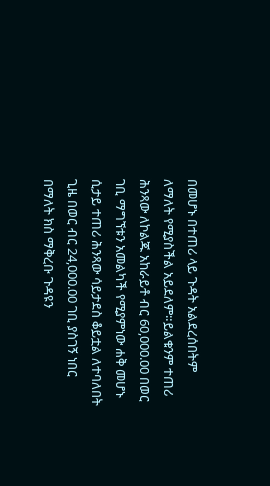በመሆኑ በተጠሪ ላይ ጉዳት አልደረሰበትም ለማለት የሚያስችል አይደለም።ይልቁንም ተጠሪ ሕንጻው ለኮልጁ አከራይቶ ብር 60,000.00 በወር ገቢ ማግኘቱን አመልካች የሚያምነው ሐቅ መሆኑ ሲታይ ተጠሪ ሕንጻው ሳይታደስ ቆይቷል ለተባለበት ጊዜ በወር ብር 24,000.00 ገቢ ያስገኝ ነበር በማለት ክስ ማቅረቡ ጉዳዩን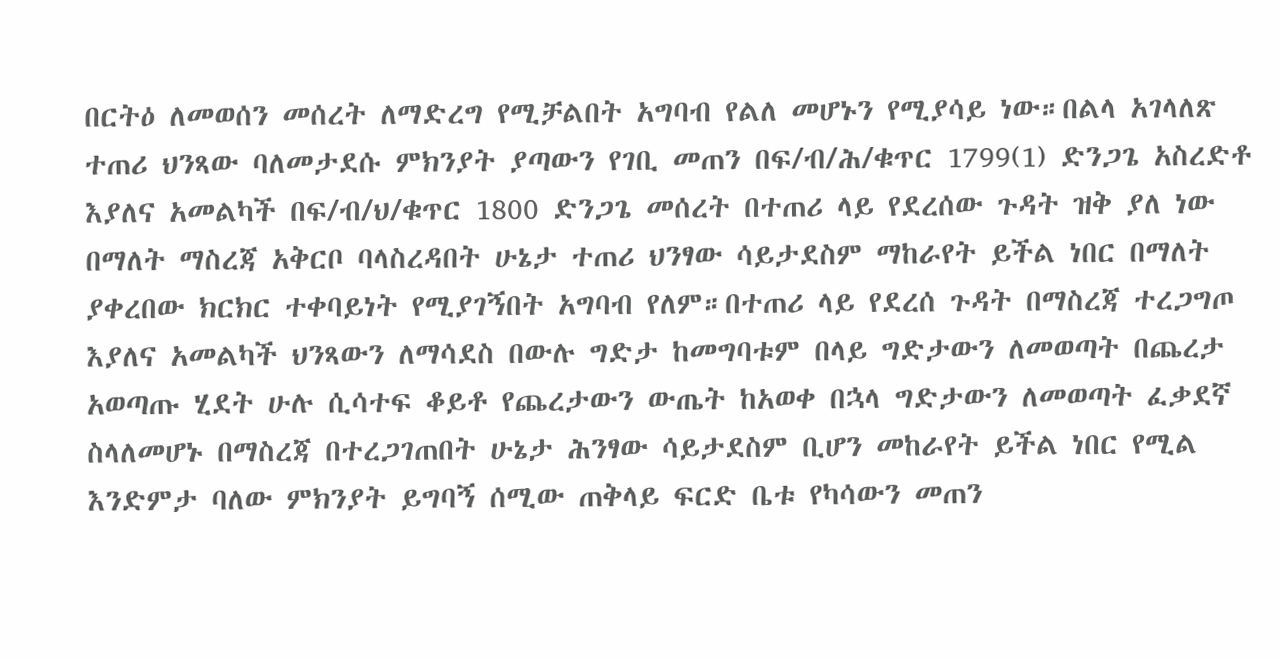በርትዕ ለመወሰን መሰረት ለማድረግ የሚቻልበት አግባብ የልለ መሆኑን የሚያሳይ ነው።በልላ አገላለጽ ተጠሪ ህንጻው ባለመታደሱ ምክንያት ያጣውን የገቢ መጠን በፍ/ብ/ሕ/ቁጥር 1799(1) ድንጋጌ አስረድቶ እያለና አመልካች በፍ/ብ/ህ/ቁጥር 1800 ድንጋጌ መሰረት በተጠሪ ላይ የደረሰው ጉዳት ዝቅ ያለ ነው በማለት ማስረጃ አቅርቦ ባላስረዳበት ሁኔታ ተጠሪ ህንፃው ሳይታደስም ማከራየት ይችል ነበር በማለት ያቀረበው ክርክር ተቀባይነት የሚያገኝበት አግባብ የለም።በተጠሪ ላይ የደረሰ ጉዳት በማስረጃ ተረጋግጦ እያለና አመልካች ህንጻውን ለማሳደስ በውሉ ግድታ ከመግባቱም በላይ ግድታውን ለመወጣት በጨረታ አወጣጡ ሂደት ሁሉ ሲሳተፍ ቆይቶ የጨረታውን ውጤት ከአወቀ በኋላ ግድታውን ለመወጣት ፈቃደኛ ስላለመሆኑ በማስረጃ በተረጋገጠበት ሁኔታ ሕንፃው ሳይታደስም ቢሆን መከራየት ይችል ነበር የሚል እንድምታ ባለው ምክንያት ይግባኝ ሰሚው ጠቅላይ ፍርድ ቤቱ የካሳውን መጠን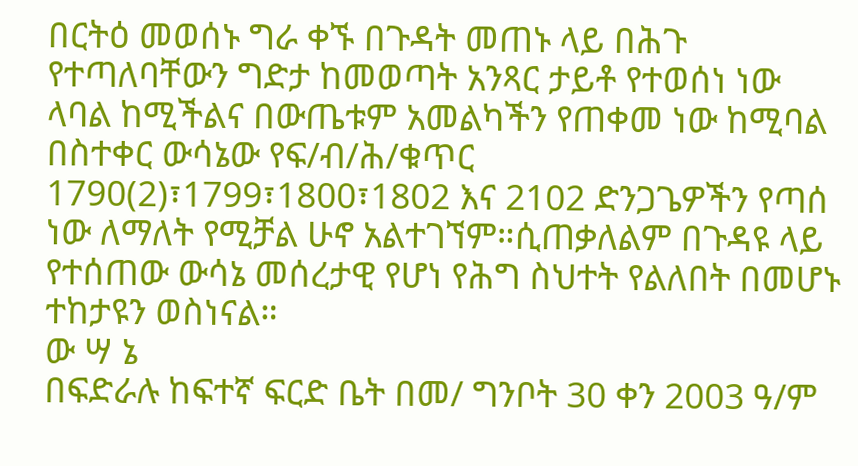በርትዕ መወሰኑ ግራ ቀኙ በጉዳት መጠኑ ላይ በሕጉ የተጣለባቸውን ግድታ ከመወጣት አንጻር ታይቶ የተወሰነ ነው ላባል ከሚችልና በውጤቱም አመልካችን የጠቀመ ነው ከሚባል በስተቀር ውሳኔው የፍ/ብ/ሕ/ቁጥር 1790(2)፣1799፣1800፣1802 እና 2102 ድንጋጌዎችን የጣሰ ነው ለማለት የሚቻል ሁኖ አልተገኘም።ሲጠቃለልም በጉዳዩ ላይ የተሰጠው ውሳኔ መሰረታዊ የሆነ የሕግ ስህተት የልለበት በመሆኑ ተከታዩን ወስነናል።
ው ሣ ኔ
በፍድራሉ ከፍተኛ ፍርድ ቤት በመ/ ግንቦት 30 ቀን 2003 ዓ/ም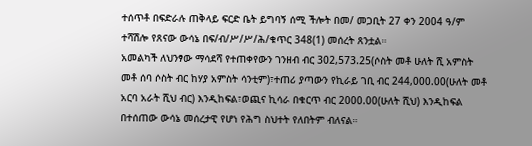ተሰጥቶ በፍድራሉ ጠቅላይ ፍርድ ቤት ይግባኝ ሰሚ ችሎት በመ/ መጋቢት 27 ቀን 2004 ዓ/ም ተሻሽሎ የጸናው ውሳኔ በፍ/ብ/ሥ/ሥ/ሕ/ቁጥር 348(1) መሰረት ጸንቷል።
አመልካች ለህንፃው ማሳደሻ የተጠቀየውን ገንዘብ ብር 302,573.25(ሶስት መቶ ሁለት ሺ አምስት መቶ ሰባ ሶስት ብር ከሃያ አምስት ሳንቲም)፣ተጠሪ ያጣውን የኪራይ ገቢ ብር 244,000.00(ሁለት መቶ አርባ አራት ሺህ ብር) እንዲከፍል፣ወጪና ኪሳራ በቁርጥ ብር 2000.00(ሁለት ሺህ) እንዲከፍል በተሰጠው ውሳኔ መሰረታዊ የሆነ የሕግ ስህተት የለበትም ብለናል።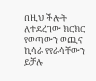በዚህ ችሎት ለተደረገው ክርክር የወጣውን ወጪና ኪሳራ የየራሳቸውን ይቻሉ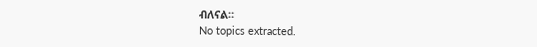ብለናል።
No topics extracted.